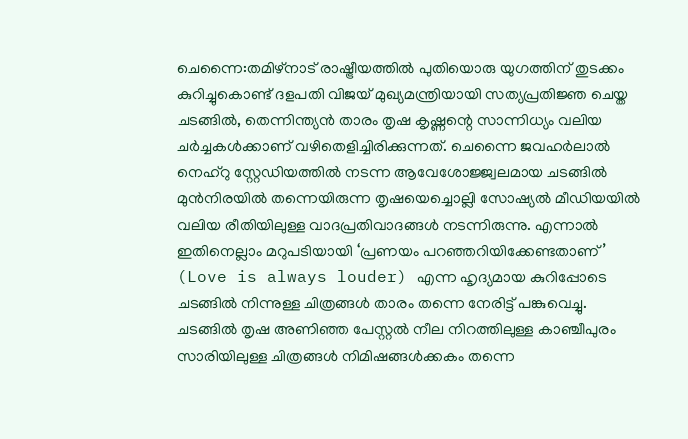ചെന്നൈ:തമിഴ്നാട് രാഷ്ട്രീയത്തിൽ പുതിയൊരു യുഗത്തിന് തുടക്കം കുറിച്ചുകൊണ്ട് ദളപതി വിജയ് മുഖ്യമന്ത്രിയായി സത്യപ്രതിജ്ഞ ചെയ്ത ചടങ്ങിൽ, തെന്നിന്ത്യൻ താരം തൃഷ കൃഷ്ണന്റെ സാന്നിധ്യം വലിയ ചർച്ചകൾക്കാണ് വഴിതെളിച്ചിരിക്കുന്നത്. ചെന്നൈ ജവഹർലാൽ നെഹ്റു സ്റ്റേഡിയത്തിൽ നടന്ന ആവേശോജ്ജ്വലമായ ചടങ്ങിൽ മുൻനിരയിൽ തന്നെയിരുന്ന തൃഷയെച്ചൊല്ലി സോഷ്യൽ മീഡിയയിൽ വലിയ രീതിയിലുള്ള വാദപ്രതിവാദങ്ങൾ നടന്നിരുന്നു. എന്നാൽ ഇതിനെല്ലാം മറുപടിയായി ‘പ്രണയം പറഞ്ഞറിയിക്കേണ്ടതാണ്’ (Love is always louder) എന്ന ഹൃദ്യമായ കുറിപ്പോടെ ചടങ്ങിൽ നിന്നുള്ള ചിത്രങ്ങൾ താരം തന്നെ നേരിട്ട് പങ്കുവെച്ചു. ചടങ്ങിൽ തൃഷ അണിഞ്ഞ പേസ്റ്റൽ നീല നിറത്തിലുള്ള കാഞ്ചീപുരം സാരിയിലുള്ള ചിത്രങ്ങൾ നിമിഷങ്ങൾക്കകം തന്നെ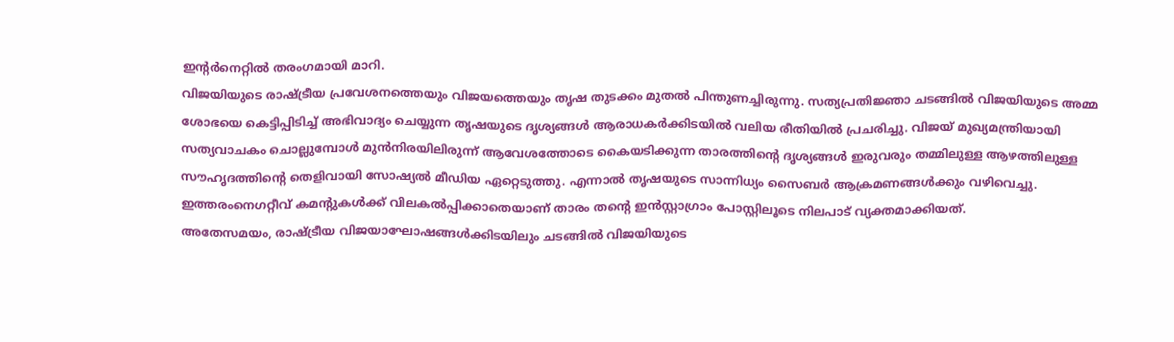ഇന്റർനെറ്റിൽ തരംഗമായി മാറി.
വിജയിയുടെ രാഷ്ട്രീയ പ്രവേശനത്തെയും വിജയത്തെയും തൃഷ തുടക്കം മുതൽ പിന്തുണച്ചിരുന്നു. സത്യപ്രതിജ്ഞാ ചടങ്ങിൽ വിജയിയുടെ അമ്മ ശോഭയെ കെട്ടിപ്പിടിച്ച് അഭിവാദ്യം ചെയ്യുന്ന തൃഷയുടെ ദൃശ്യങ്ങൾ ആരാധകർക്കിടയിൽ വലിയ രീതിയിൽ പ്രചരിച്ചു. വിജയ് മുഖ്യമന്ത്രിയായി സത്യവാചകം ചൊല്ലുമ്പോൾ മുൻനിരയിലിരുന്ന് ആവേശത്തോടെ കൈയടിക്കുന്ന താരത്തിന്റെ ദൃശ്യങ്ങൾ ഇരുവരും തമ്മിലുള്ള ആഴത്തിലുള്ള സൗഹൃദത്തിന്റെ തെളിവായി സോഷ്യൽ മീഡിയ ഏറ്റെടുത്തു. എന്നാൽ തൃഷയുടെ സാന്നിധ്യം സൈബർ ആക്രമണങ്ങൾക്കും വഴിവെച്ചു. ഇത്തരംനെഗറ്റീവ് കമന്റുകൾക്ക് വിലകൽപ്പിക്കാതെയാണ് താരം തന്റെ ഇൻസ്റ്റാഗ്രാം പോസ്റ്റിലൂടെ നിലപാട് വ്യക്തമാക്കിയത്.
അതേസമയം, രാഷ്ട്രീയ വിജയാഘോഷങ്ങൾക്കിടയിലും ചടങ്ങിൽ വിജയിയുടെ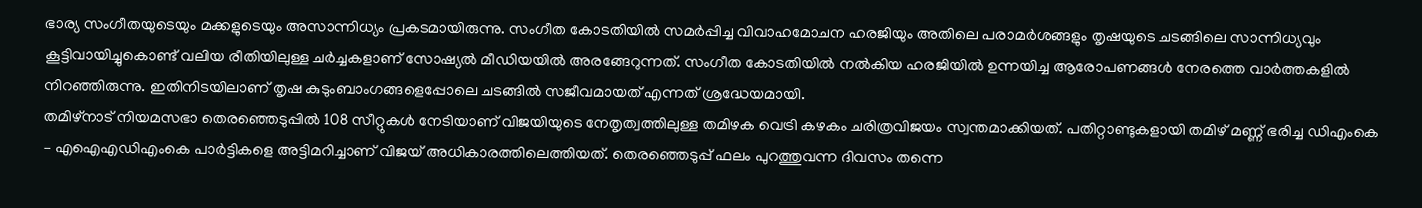ഭാര്യ സംഗീതയുടെയും മക്കളുടെയും അസാന്നിധ്യം പ്രകടമായിരുന്നു. സംഗീത കോടതിയിൽ സമർപ്പിച്ച വിവാഹമോചന ഹരജിയും അതിലെ പരാമർശങ്ങളും തൃഷയുടെ ചടങ്ങിലെ സാന്നിധ്യവും കൂട്ടിവായിച്ചുകൊണ്ട് വലിയ രീതിയിലുള്ള ചർച്ചകളാണ് സോഷ്യൽ മീഡിയയിൽ അരങ്ങേറുന്നത്. സംഗീത കോടതിയിൽ നൽകിയ ഹരജിയിൽ ഉന്നയിച്ച ആരോപണങ്ങൾ നേരത്തെ വാർത്തകളിൽ നിറഞ്ഞിരുന്നു. ഇതിനിടയിലാണ് തൃഷ കുടുംബാംഗങ്ങളെപ്പോലെ ചടങ്ങിൽ സജീവമായത് എന്നത് ശ്രദ്ധേയമായി.
തമിഴ്നാട് നിയമസഭാ തെരഞ്ഞെടുപ്പിൽ 108 സീറ്റുകൾ നേടിയാണ് വിജയിയുടെ നേതൃത്വത്തിലുള്ള തമിഴക വെട്രി കഴകം ചരിത്രവിജയം സ്വന്തമാക്കിയത്. പതിറ്റാണ്ടുകളായി തമിഴ് മണ്ണ് ഭരിച്ച ഡിഎംകെ – എഐഎഡിഎംകെ പാർട്ടികളെ അട്ടിമറിച്ചാണ് വിജയ് അധികാരത്തിലെത്തിയത്. തെരഞ്ഞെടുപ്പ് ഫലം പുറത്തുവന്ന ദിവസം തന്നെ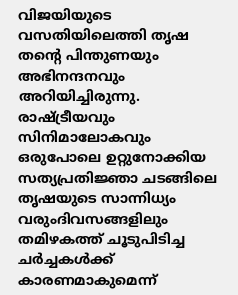വിജയിയുടെ വസതിയിലെത്തി തൃഷ തന്റെ പിന്തുണയും അഭിനന്ദനവും അറിയിച്ചിരുന്നു. രാഷ്ട്രീയവും സിനിമാലോകവും ഒരുപോലെ ഉറ്റുനോക്കിയ സത്യപ്രതിജ്ഞാ ചടങ്ങിലെ തൃഷയുടെ സാന്നിധ്യം വരുംദിവസങ്ങളിലും തമിഴകത്ത് ചൂടുപിടിച്ച ചർച്ചകൾക്ക് കാരണമാകുമെന്ന്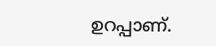ഉറപ്പാണ്.